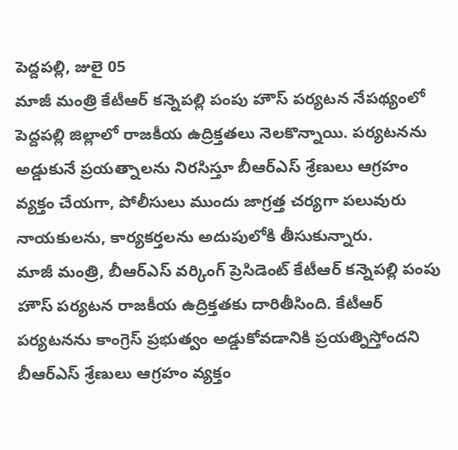పెద్దపల్లి, జులై 05
మాజీ మంత్రి కేటీఆర్ కన్నెపల్లి పంపు హౌస్ పర్యటన నేపథ్యంలో పెద్దపల్లి జిల్లాలో రాజకీయ ఉద్రిక్తతలు నెలకొన్నాయి. పర్యటనను అడ్డుకునే ప్రయత్నాలను నిరసిస్తూ బీఆర్ఎస్ శ్రేణులు ఆగ్రహం వ్యక్తం చేయగా, పోలీసులు ముందు జాగ్రత్త చర్యగా పలువురు నాయకులను, కార్యకర్తలను అదుపులోకి తీసుకున్నారు.
మాజీ మంత్రి, బీఆర్ఎస్ వర్కింగ్ ప్రెసిడెంట్ కేటీఆర్ కన్నెపల్లి పంపు హౌస్ పర్యటన రాజకీయ ఉద్రిక్తతకు దారితీసింది. కేటీఆర్ పర్యటనను కాంగ్రెస్ ప్రభుత్వం అడ్డుకోవడానికి ప్రయత్నిస్తోందని బీఆర్ఎస్ శ్రేణులు ఆగ్రహం వ్యక్తం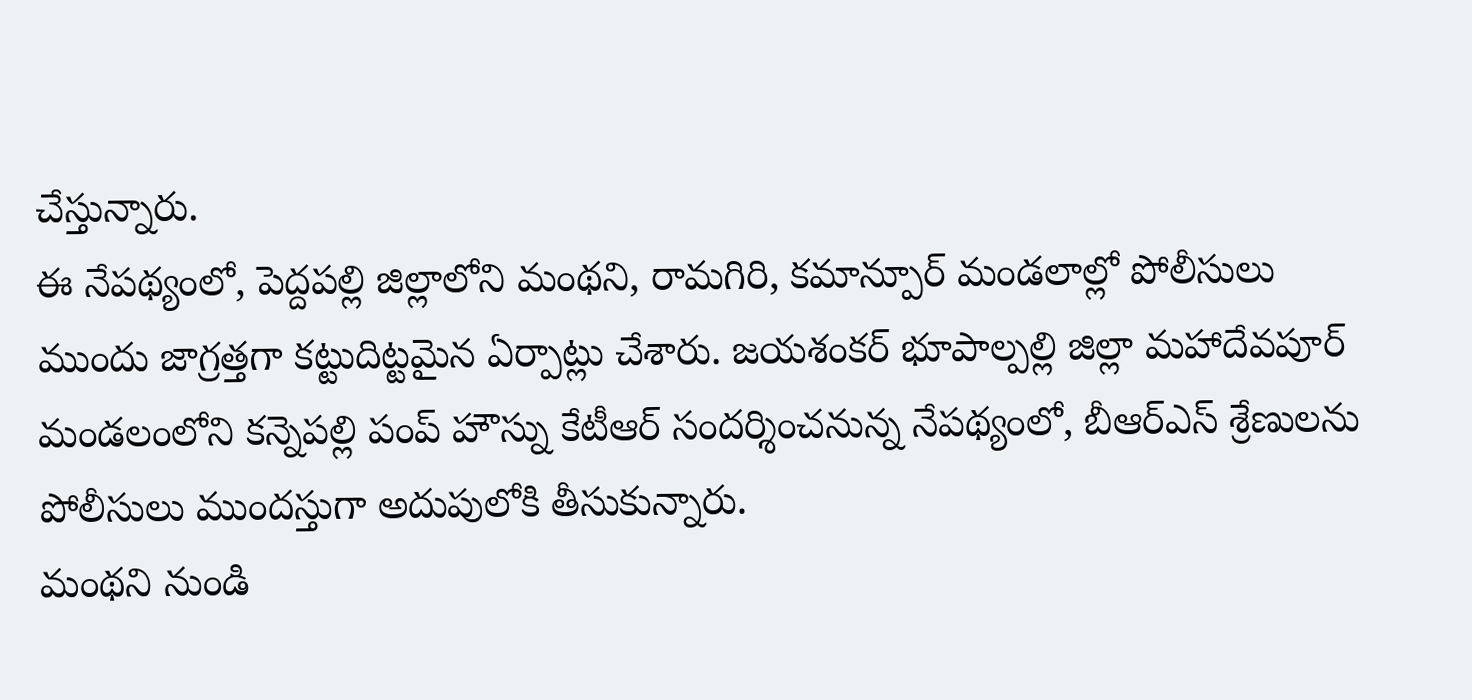చేస్తున్నారు.
ఈ నేపథ్యంలో, పెద్దపల్లి జిల్లాలోని మంథని, రామగిరి, కమాన్పూర్ మండలాల్లో పోలీసులు ముందు జాగ్రత్తగా కట్టుదిట్టమైన ఏర్పాట్లు చేశారు. జయశంకర్ భూపాల్పల్లి జిల్లా మహాదేవపూర్ మండలంలోని కన్నెపల్లి పంప్ హౌస్ను కేటీఆర్ సందర్శించనున్న నేపథ్యంలో, బీఆర్ఎస్ శ్రేణులను పోలీసులు ముందస్తుగా అదుపులోకి తీసుకున్నారు.
మంథని నుండి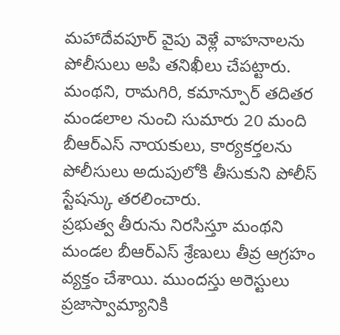మహాదేవపూర్ వైపు వెళ్లే వాహనాలను పోలీసులు అపి తనిఖీలు చేపట్టారు. మంథని, రామగిరి, కమాన్పూర్ తదితర మండలాల నుంచి సుమారు 20 మంది బీఆర్ఎస్ నాయకులు, కార్యకర్తలను పోలీసులు అదుపులోకి తీసుకుని పోలీస్ స్టేషన్కు తరలించారు.
ప్రభుత్వ తీరును నిరసిస్తూ మంథని మండల బీఆర్ఎస్ శ్రేణులు తీవ్ర ఆగ్రహం వ్యక్తం చేశాయి. ముందస్తు అరెస్టులు ప్రజాస్వామ్యానికి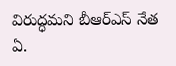విరుద్ధమని బీఆర్ఎస్ నేత ఏ.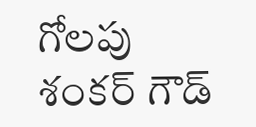గోలపు శంకర్ గౌడ్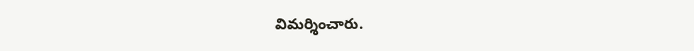విమర్శించారు.